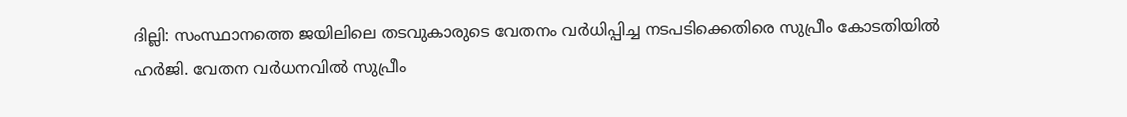ദില്ലി: സംസ്ഥാനത്തെ ജയിലിലെ തടവുകാരുടെ വേതനം വർധിപ്പിച്ച നടപടിക്കെതിരെ സുപ്രീം കോടതിയിൽ ഹർജി. വേതന വർധനവിൽ സുപ്രീം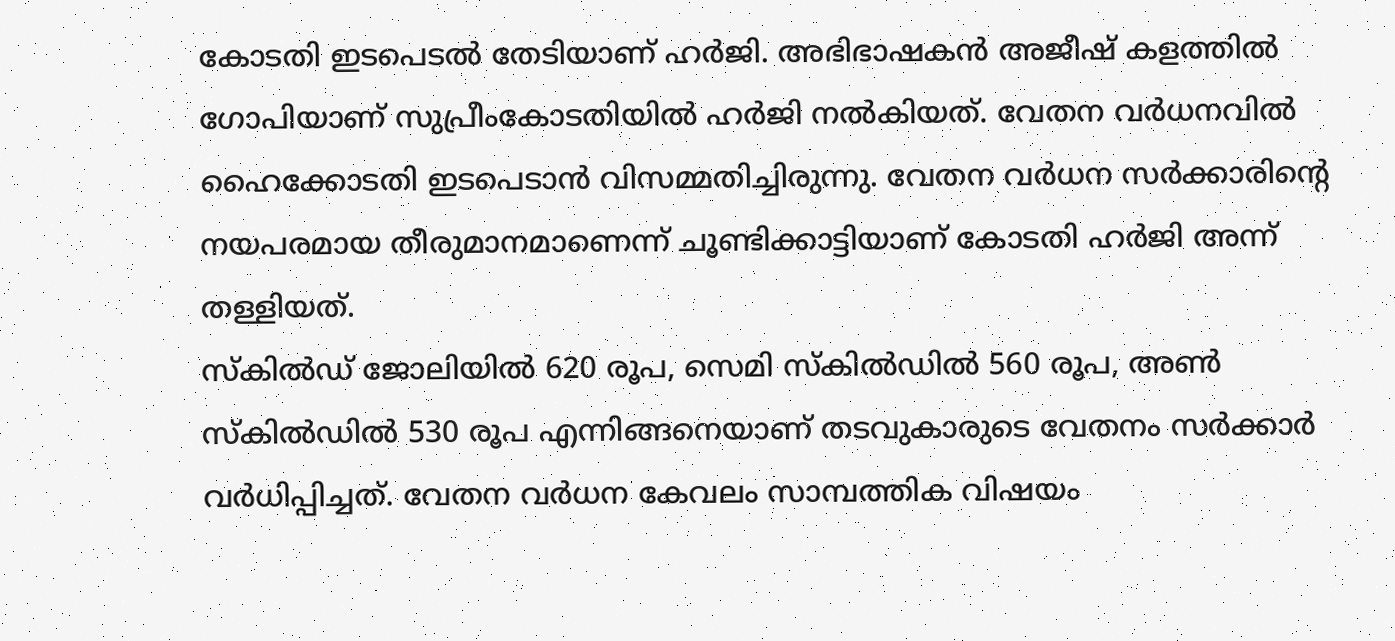കോടതി ഇടപെടൽ തേടിയാണ് ഹർജി. അഭിഭാഷകൻ അജീഷ് കളത്തിൽ ഗോപിയാണ് സുപ്രീംകോടതിയിൽ ഹർജി നൽകിയത്. വേതന വർധനവിൽ ഹൈക്കോടതി ഇടപെടാൻ വിസമ്മതിച്ചിരുന്നു. വേതന വർധന സർക്കാരിൻ്റെ നയപരമായ തീരുമാനമാണെന്ന് ചൂണ്ടിക്കാട്ടിയാണ് കോടതി ഹർജി അന്ന് തള്ളിയത്.
സ്കിൽഡ് ജോലിയിൽ 620 രൂപ, സെമി സ്കിൽഡിൽ 560 രൂപ, അൺ സ്കിൽഡിൽ 530 രൂപ എന്നിങ്ങനെയാണ് തടവുകാരുടെ വേതനം സർക്കാർ വർധിപ്പിച്ചത്. വേതന വർധന കേവലം സാമ്പത്തിക വിഷയം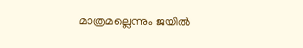മാത്രമല്ലെന്നും ജയിൽ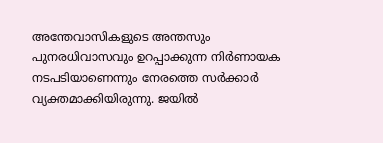അന്തേവാസികളുടെ അന്തസും പുനരധിവാസവും ഉറപ്പാക്കുന്ന നിർണായക നടപടിയാണെന്നും നേരത്തെ സർക്കാർ വ്യക്തമാക്കിയിരുന്നു. ജയിൽ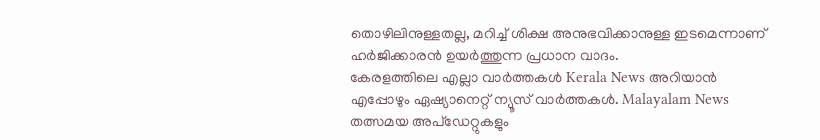തൊഴിലിനുള്ളതല്ല, മറിച്ച് ശിക്ഷ അനുഭവിക്കാനുള്ള ഇടമെന്നാണ് ഹർജിക്കാരൻ ഉയർത്തുന്ന പ്രധാന വാദം.
കേരളത്തിലെ എല്ലാ വാർത്തകൾ Kerala News അറിയാൻ എപ്പോഴും ഏഷ്യാനെറ്റ് ന്യൂസ് വാർത്തകൾ. Malayalam News തത്സമയ അപ്ഡേറ്റുകളും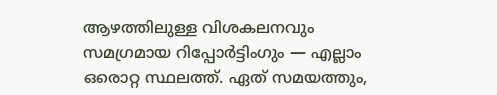ആഴത്തിലുള്ള വിശകലനവും സമഗ്രമായ റിപ്പോർട്ടിംഗും — എല്ലാം ഒരൊറ്റ സ്ഥലത്ത്. ഏത് സമയത്തും,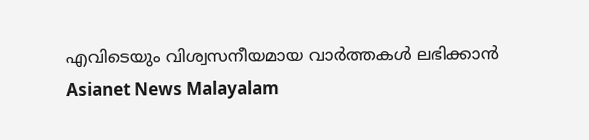എവിടെയും വിശ്വസനീയമായ വാർത്തകൾ ലഭിക്കാൻ Asianet News Malayalam